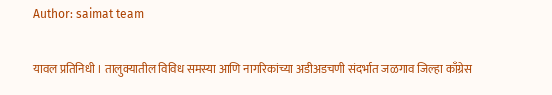Author: saimat team

यावल प्रतिनिधी । तालुक्यातील विविध समस्या आणि नागरिकांच्या अडीअडचणी संदर्भात जळगाव जिल्हा काँग्रेस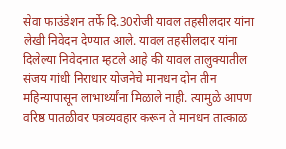सेवा फाउंडेशन तर्फे दि.30रोजी यावल तहसीलदार यांना लेखी निवेदन देण्यात आले. यावल तहसीलदार यांना दिलेल्या निवेदनात म्हटले आहे की यावल तालुक्यातील संजय गांधी निराधार योजनेचे मानधन दोन तीन महिन्यापासून लाभार्थ्यांना मिळाले नाही. त्यामुळे आपण वरिष्ठ पातळीवर पत्रव्यवहार करून ते मानधन तात्काळ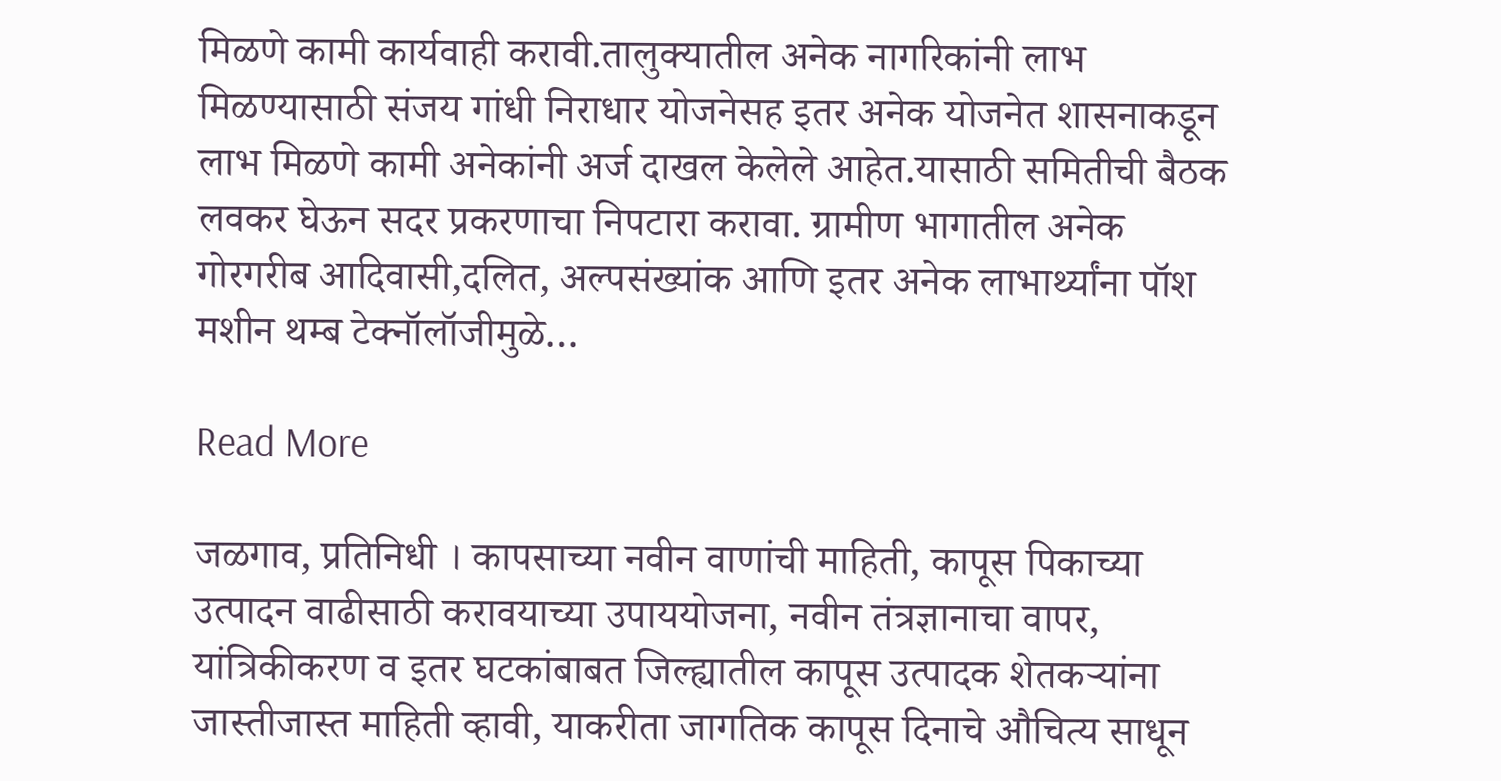मिळणे कामी कार्यवाही करावी.तालुक्‍यातील अनेक नागरिकांनी लाभ मिळण्यासाठी संजय गांधी निराधार योजनेसह इतर अनेक योजनेत शासनाकडून लाभ मिळणे कामी अनेकांनी अर्ज दाखल केलेले आहेत.यासाठी समितीची बैठक लवकर घेऊन सदर प्रकरणाचा निपटारा करावा. ग्रामीण भागातील अनेक गोरगरीब आदिवासी,दलित, अल्पसंख्यांक आणि इतर अनेक लाभार्थ्यांना पॉश मशीन थम्ब टेक्नॉलॉजीमुळे…

Read More

जळगाव, प्रतिनिधी । कापसाच्या नवीन वाणांची माहिती, कापूस पिकाच्या उत्पादन वाढीसाठी करावयाच्या उपाययोजना, नवीन तंत्रज्ञानाचा वापर, यांत्रिकीकरण व इतर घटकांबाबत जिल्ह्यातील कापूस उत्पादक शेतकऱ्यांना जास्तीजास्त माहिती व्हावी, याकरीता जागतिक कापूस दिनाचे औचित्य साधून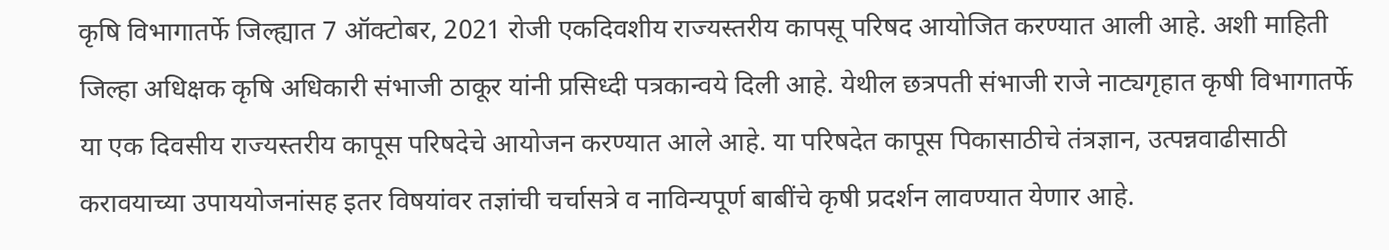कृषि विभागातर्फे जिल्ह्यात 7 ऑक्टोबर, 2021 रोजी एकदिवशीय राज्यस्तरीय कापसू परिषद आयोजित करण्यात आली आहे. अशी माहिती जिल्हा अधिक्षक कृषि अधिकारी संभाजी ठाकूर यांनी प्रसिध्दी पत्रकान्वये दिली आहे. येथील छत्रपती संभाजी राजे नाट्यगृहात कृषी विभागातर्फे या एक दिवसीय राज्यस्तरीय कापूस परिषदेचे आयोजन करण्यात आले आहे. या परिषदेत कापूस पिकासाठीचे तंत्रज्ञान, उत्पन्नवाढीसाठी करावयाच्या उपाययोजनांसह इतर विषयांवर तज्ञांची चर्चासत्रे व नाविन्यपूर्ण बाबींचे कृषी प्रदर्शन लावण्यात येणार आहे.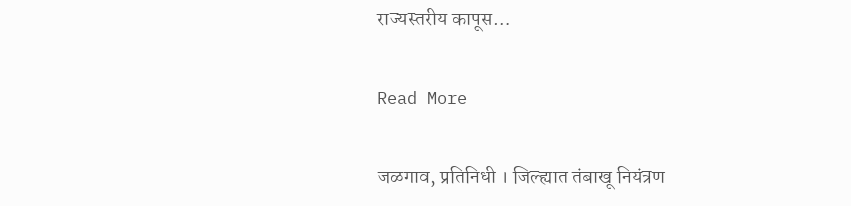राज्यस्तरीय कापूस…

Read More

जळगाव, प्रतिनिधी । जिल्ह्यात तंबाखू नियंत्रण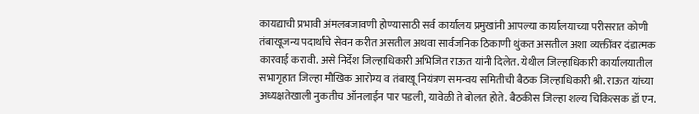कायद्याची प्रभावी अंमलबजावणी होण्यासाठी सर्व कार्यालय प्रमुखांनी आपल्या कार्यालयाच्या परीसरात कोणी तंबाखूजन्य पदार्थांचे सेवन करीत असतील अथवा सार्वजनिक ठिकाणी थुंकत असतील अशा व्यक्तींवर दंडात्मक कारवाई करावी. असे निर्देश जिल्हाधिकारी अभिजित राऊत यांनी दिलेत. येथील जिल्हाधिकारी कार्यालयातील सभागृहात जिल्हा मौखिक आरोग्य व तंबाखू नियंत्रण समन्वय समितीची बैठक जिल्हाधिकारी श्री. राऊत यांच्या अध्यक्षतेखाली नुकतीच ऑनलाईन पार पडली, यावेळी ते बोलत होते. बैठकीस जिल्हा शल्य चिकित्सक डॉ एन.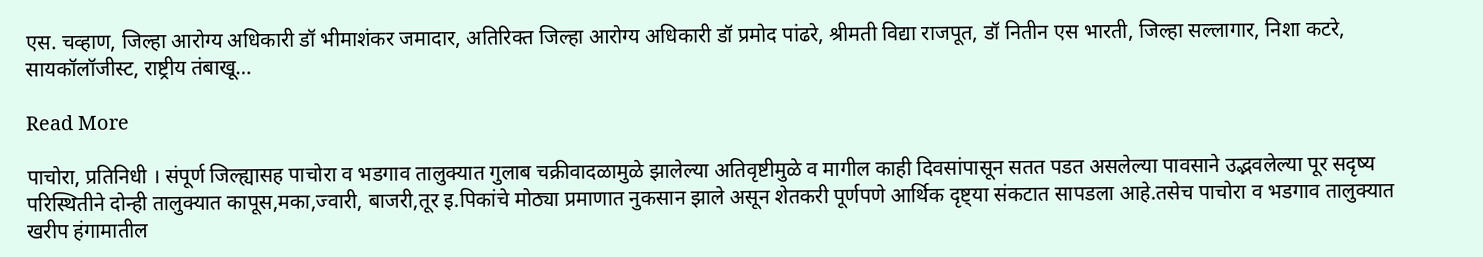एस. चव्हाण, जिल्हा आरोग्य अधिकारी डॉ भीमाशंकर जमादार, अतिरिक्त जिल्हा आरोग्य अधिकारी डॉ प्रमोद पांढरे, श्रीमती विद्या राजपूत, डॉ नितीन एस भारती, जिल्हा सल्लागार, निशा कटरे, सायकॉलॉजीस्ट, राष्ट्रीय तंबाखू…

Read More

पाचोरा, प्रतिनिधी । संपूर्ण जिल्ह्यासह पाचोरा व भडगाव तालुक्यात गुलाब चक्रीवादळामुळे झालेल्या अतिवृष्टीमुळे व मागील काही दिवसांपासून सतत पडत असलेल्या पावसाने उद्भवलेल्या पूर सदृष्य परिस्थितीने दोन्ही तालुक्यात कापूस,मका,ज्वारी, बाजरी,तूर इ.पिकांचे मोठ्या प्रमाणात नुकसान झाले असून शेतकरी पूर्णपणे आर्थिक दृष्ट्या संकटात सापडला आहे.तसेच पाचोरा व भडगाव तालुक्यात खरीप हंगामातील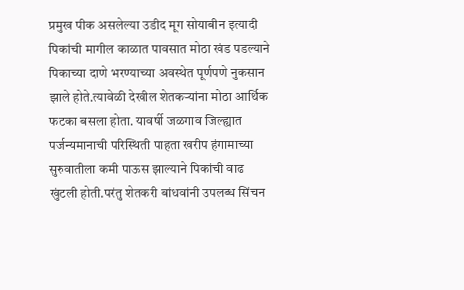प्रमुख पीक असलेल्या उडीद मूग सोयाबीन इत्यादी पिकांची मागील काळात पावसात मोठा खंड पडल्याने पिकाच्या दाणे भरण्याच्या अवस्थेत पूर्णपणे नुकसान झाले होते.त्यावेळी देखील शेतकऱ्यांना मोठा आर्थिक फटका बसला होता. यावर्षी जळगाव जिल्ह्यात पर्जन्यमानाची परिस्थिती पाहता खरीप हंगामाच्या सुरुवातीला कमी पाऊस झाल्याने पिकांची वाढ खुंटली होती.परंतु शेतकरी बांधवांनी उपलब्ध सिंचन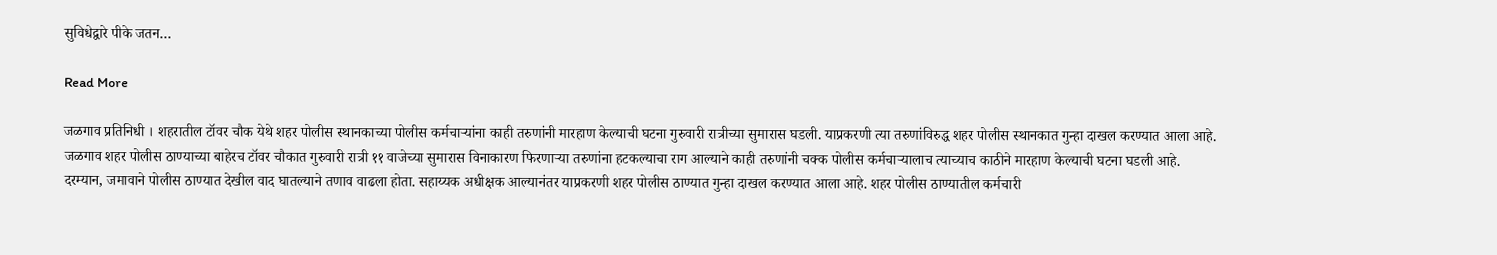सुविधेद्वारे पीके जतन…

Read More

जळगाव प्रतिनिधी । शहरातील टॉवर चौक येथे शहर पोलीस स्थानकाच्या पोलीस कर्मचाऱ्यांना काही तरुणांनी मारहाण केल्याची घटना गुरुवारी रात्रीच्या सुमारास घडली. याप्रकरणी त्या तरुणांविरुद्ध शहर पोलीस स्थानकात गुन्हा दाखल करण्यात आला आहे. जळगाव शहर पोलीस ठाण्याच्या बाहेरच टॉवर चौकात गुरुवारी रात्री ११ वाजेच्या सुमारास विनाकारण फिरणाऱ्या तरुणांना हटकल्याचा राग आल्याने काही तरुणांनी चक्क पोलीस कर्मचाऱ्यालाच त्याच्याच काठीने मारहाण केल्याची घटना घडली आहे. दरम्यान, जमावाने पोलीस ठाण्यात देखील वाद घातल्याने तणाव वाढला होता. सहाय्यक अधीक्षक आल्यानंतर याप्रकरणी शहर पोलीस ठाण्यात गुन्हा दाखल करण्यात आला आहे. शहर पोलीस ठाण्यातील कर्मचारी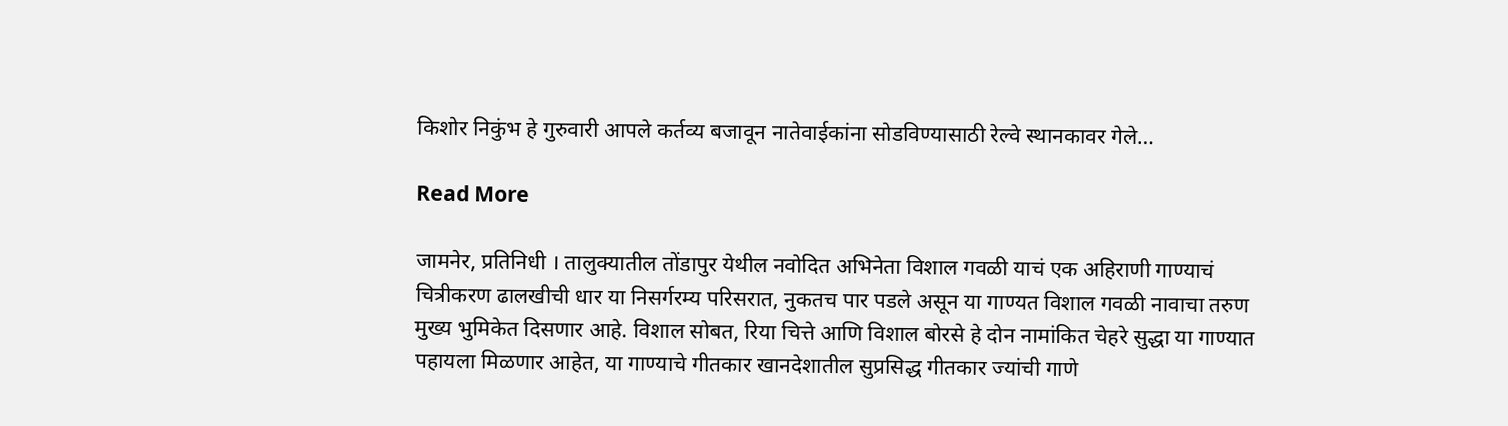किशोर निकुंभ हे गुरुवारी आपले कर्तव्य बजावून नातेवाईकांना सोडविण्यासाठी रेल्वे स्थानकावर गेले…

Read More

जामनेर, प्रतिनिधी । तालुक्यातील तोंडापुर येथील नवोदित अभिनेता विशाल गवळी याचं एक अहिराणी गाण्याचं चित्रीकरण ढालखीची धार या निसर्गरम्य परिसरात, नुकतच पार पडले असून या गाण्यत विशाल गवळी नावाचा तरुण मुख्य भुमिकेत दिसणार आहे. विशाल सोबत, रिया चित्ते आणि विशाल बोरसे हे दोन नामांकित चेहरे सुद्धा या गाण्यात पहायला मिळणार आहेत, या गाण्याचे गीतकार खानदेशातील सुप्रसिद्ध गीतकार ज्यांची गाणे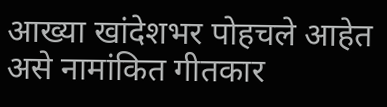आख्या खांदेशभर पोहचले आहेत असे नामांकित गीतकार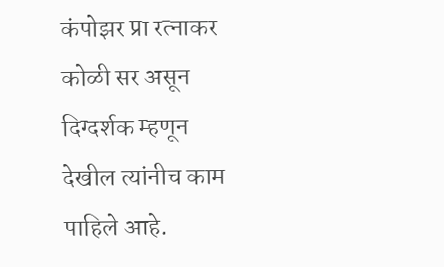कंपोझर प्रा रत्नाकर कोळी सर असून दिग्दर्शक म्हणून देखील त्यांनीच काम पाहिले आहे.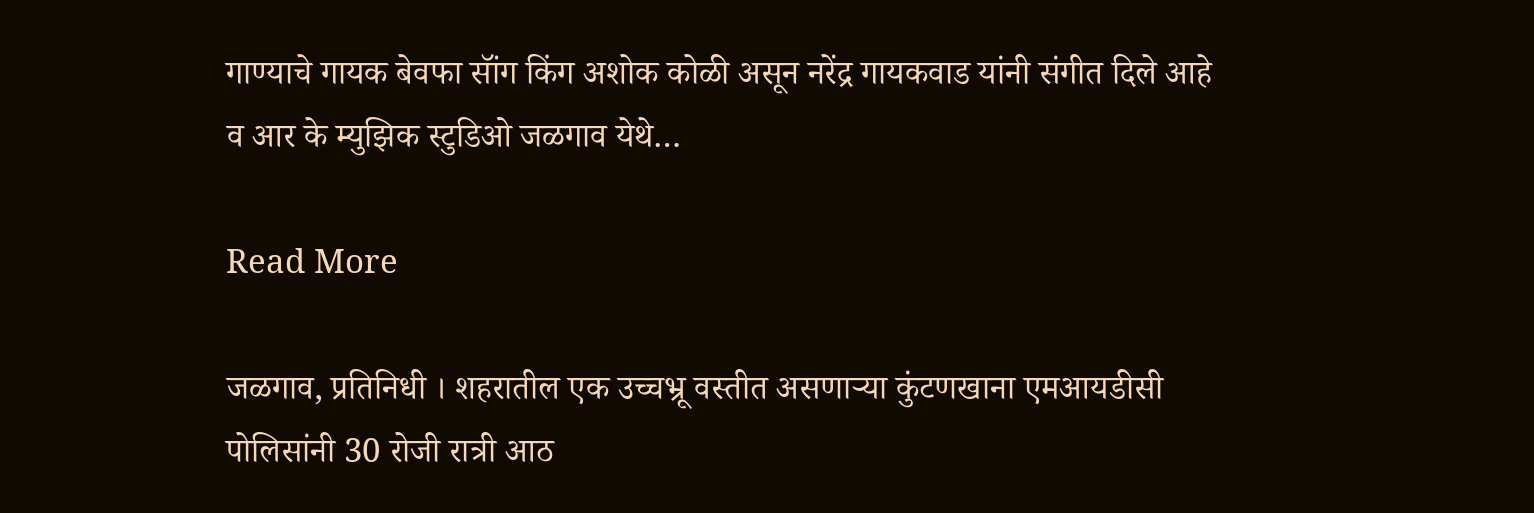गाण्याचे गायक बेवफा सॉंग किंग अशोक कोळी असून नरेंद्र गायकवाड यांनी संगीत दिले आहे व आर के म्युझिक स्टुडिओ जळगाव येथे…

Read More

जळगाव, प्रतिनिधी । शहरातील एक उच्चभ्रू वस्तीत असणाऱ्या कुंटणखाना एमआयडीसी पोलिसांनी 30 रोजी रात्री आठ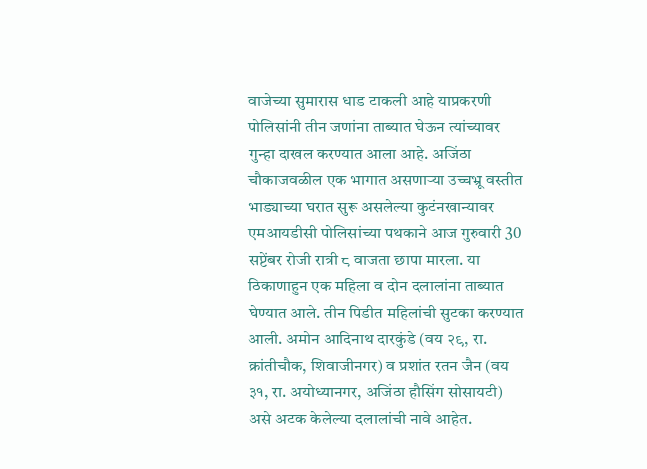वाजेच्या सुमारास धाड टाकली आहे याप्रकरणी पोलिसांनी तीन जणांना ताब्यात घेऊन त्यांच्यावर गुन्हा दाखल करण्यात आला आहे. अजिंठा चौकाजवळील एक भागात असणाऱ्या उच्चभ्रू वस्तीत भाड्याच्या घरात सुरू असलेल्या कुटंनखान्यावर एमआयडीसी पोलिसांच्या पथकाने आज गुरुवारी 30 सप्टेंबर रोजी रात्री ८ वाजता छापा मारला. या ठिकाणाहुन एक महिला व दोन दलालांना ताब्यात घेण्यात आले. तीन पिडीत महिलांची सुटका करण्यात आली. अमोन आदिनाथ दारकुंडे (वय २९, रा. क्रांतीचौक, शिवाजीनगर) व प्रशांत रतन जैन (वय ३१, रा. अयोध्यानगर, अजिंठा हौसिंग सोसायटी) असे अटक केलेल्या दलालांची नावे आहेत.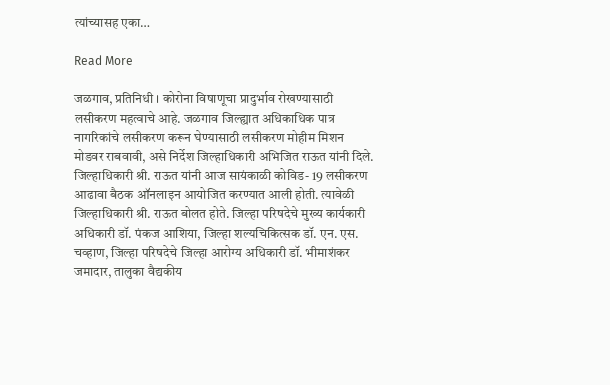त्यांच्यासह एका…

Read More

जळगाव, प्रतिनिधी । कोरोना विषाणूचा प्रादुर्भाव रोखण्यासाठी लसीकरण महत्वाचे आहे. जळगाव जिल्ह्यात अधिकाधिक पात्र नागरिकांचे लसीकरण करून घेण्यासाठी लसीकरण मोहीम मिशन मोडवर राबवावी, असे निर्देश जिल्हाधिकारी अभिजित राऊत यांनी दिले. जिल्हाधिकारी श्री. राऊत यांनी आज सायंकाळी कोविड- 19 लसीकरण आढावा बैठक ऑनलाइन आयोजित करण्यात आली होती. त्यावेळी जिल्हाधिकारी श्री. राऊत बोलत होते. जिल्हा परिषदेचे मुख्य कार्यकारी अधिकारी डॉ. पंकज आशिया, जिल्हा शल्यचिकित्सक डॉ. एन. एस. चव्हाण, जिल्हा परिषदेचे जिल्हा आरोग्य अधिकारी डॉ. भीमाशंकर जमादार, तालुका वैद्यकीय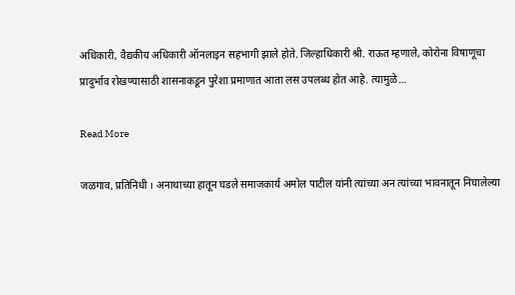अधिकारी, वैद्यकीय अधिकारी ऑनलाइन सहभागी झाले होते. जिल्हाधिकारी श्री. राऊत म्हणाले, कोरोना विषाणूचा प्रादुर्भाव रोखण्यासाठी शासनाकडून पुरेशा प्रमाणात आता लस उपलब्ध होत आहे. त्यामुळे…

Read More

जळगाव, प्रतिनिधी । अनाथाच्या हातून घडले समाजकार्य अमोल पाटील यांनी त्यांच्या अन त्यांच्या भावनातून निघालेल्या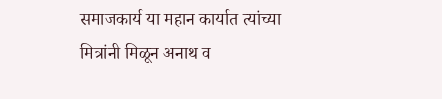समाजकार्य या महान कार्यात त्यांच्या मित्रांनी मिळून अनाथ व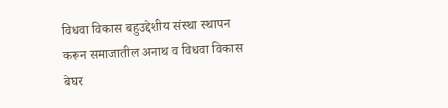विधवा विकास बहुउद्देशीय संस्था स्थापन करून समाजातील अनाथ व विधवा विकास बेघर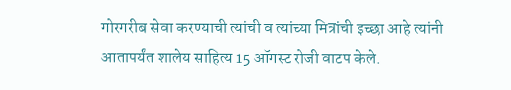गोरगरीब सेवा करण्याची त्यांची व त्यांच्या मित्रांची इच्छा आहे त्यांनी आतापर्यंत शालेय साहित्य 15 ऑगस्ट रोजी वाटप केले.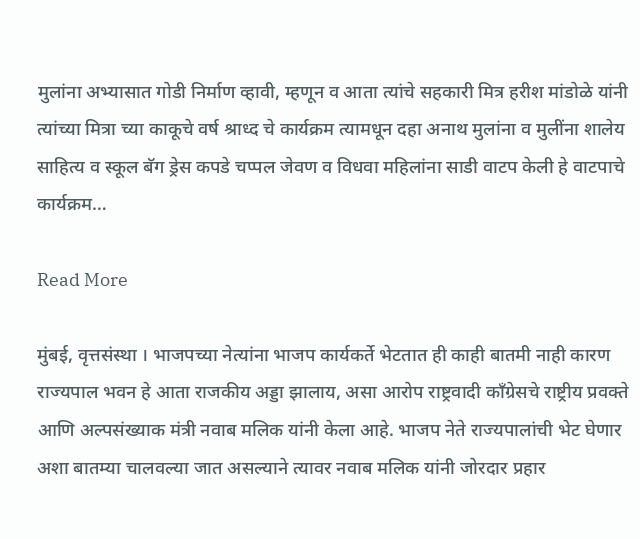मुलांना अभ्यासात गोडी निर्माण व्हावी, म्हणून व आता त्यांचे सहकारी मित्र हरीश मांडोळे यांनी त्यांच्या मित्रा च्या काकूचे वर्ष श्राध्द चे कार्यक्रम त्यामधून दहा अनाथ मुलांना व मुलींना शालेय साहित्य व स्कूल बॅग ड्रेस कपडे चप्पल जेवण व विधवा महिलांना साडी वाटप केली हे वाटपाचे कार्यक्रम…

Read More

मुंबई, वृत्तसंस्था । भाजपच्या नेत्यांना भाजप कार्यकर्ते भेटतात ही काही बातमी नाही कारण राज्यपाल भवन हे आता राजकीय अड्डा झालाय, असा आरोप राष्ट्रवादी काँग्रेसचे राष्ट्रीय प्रवक्ते आणि अल्पसंख्याक मंत्री नवाब मलिक यांनी केला आहे. भाजप नेते राज्यपालांची भेट घेणार अशा बातम्या चालवल्या जात असल्याने त्यावर नवाब मलिक यांनी जोरदार प्रहार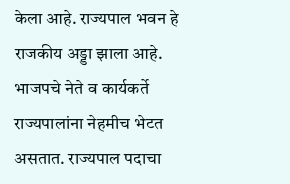केला आहे. राज्यपाल भवन हे राजकीय अड्डा झाला आहे. भाजपचे नेते व कार्यकर्ते राज्यपालांना नेहमीच भेटत असतात. राज्यपाल पदाचा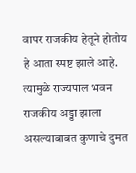वापर राजकीय हेतूने होतोय हे आता स्पष्ट झाले आहे. त्यामुळे राज्यपाल भवन राजकीय अड्डा झाला असल्याबाबत कुणाचे दुमत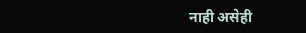नाही असेही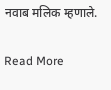नवाब मलिक म्हणाले.

Read More